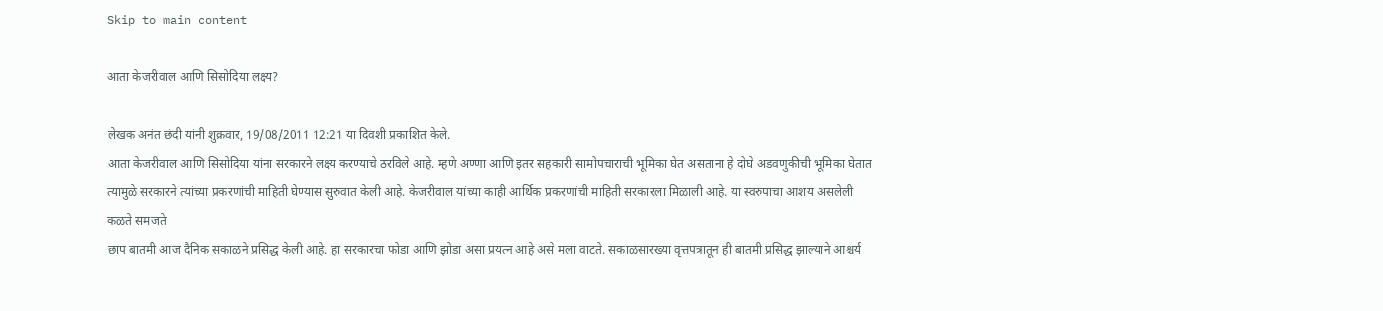Skip to main content

आता केजरीवाल आणि सिसोदिया लक्ष्य?

लेखक अनंत छंदी यांनी शुक्रवार, 19/08/2011 12:21 या दिवशी प्रकाशित केले.
आता केजरीवाल आणि सिसोदिया यांना सरकारने लक्ष्य करण्याचे ठरविले आहे. म्हणे अण्णा आणि इतर सहकारी सामोपचाराची भूमिका घेत असताना हे दोघे अडवणुकीची भूमिका घेतात त्यामुळे सरकारने त्यांच्या प्रकरणांची माहिती घेण्यास सुरुवात केली आहे. केजरीवाल यांच्या काही आर्थिक प्रकरणांची माहिती सरकारला मिळाली आहे. या स्वरुपाचा आशय असलेली
कळते समजते
छाप बातमी आज दैनिक सकाळने प्रसिद्ध केली आहे. हा सरकारचा फोडा आणि झोडा असा प्रयत्न आहे असे मला वाटते. सकाळसारख्या वृत्तपत्रातून ही बातमी प्रसिद्ध झाल्याने आश्चर्य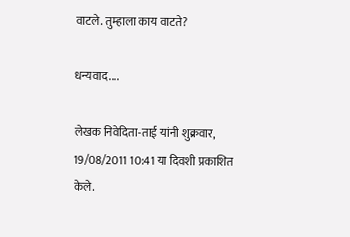वाटले. तुम्हाला काय वाटते?

धन्यवाद....

लेखक निवेदिता-ताई यांनी शुक्रवार, 19/08/2011 10:41 या दिवशी प्रकाशित केले.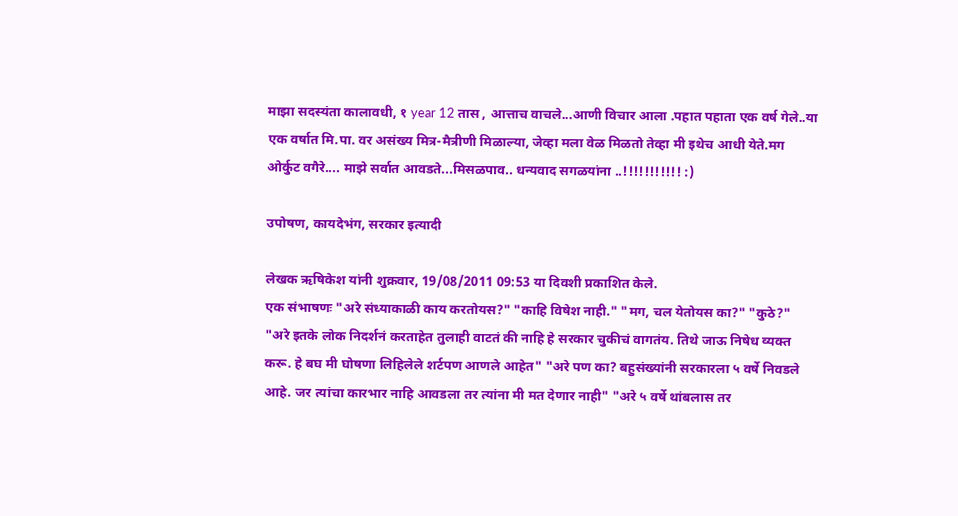माझा सदस्यंता कालावधी, १ year 12 तास , आत्ताच वाचले...आणी विचार आला .पहात पहाता एक वर्ष गेले..या एक वर्षात मि.पा. वर असंख्य मित्र-मैत्रीणी मिळाल्या, जेव्हा मला वेळ मिळतो तेव्हा मी इथेच आधी येते.मग ओर्कुट वगैरे.... माझे सर्वात आवडते...मिसळपाव.. धन्यवाद सगळयांना ..!!!!!!!!!!! :)

उपोषण, कायदेभंग, सरकार इत्यादी

लेखक ऋषिकेश यांनी शुक्रवार, 19/08/2011 09:53 या दिवशी प्रकाशित केले.
एक संभाषणः "अरे संध्याकाळी काय करतोयस?" "काहि विषेश नाही." "मग, चल येतोयस का?" "कुठे?" "अरे इतके लोक निदर्शनं करताहेत तुलाही वाटतं की नाहि हे सरकार चुकीचं वागतंय. तिथे जाऊ निषेध व्यक्त करू. हे बघ मी घोषणा लिहिलेले शर्टपण आणले आहेत" "अरे पण का? बहुसंख्यांनी सरकारला ५ वर्षे निवडले आहे. जर त्यांचा कारभार नाहि आवडला तर त्यांना मी मत देणार नाही" "अरे ५ वर्षे थांबलास तर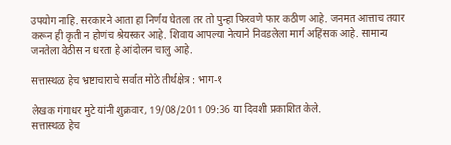उपयोग नाहि. सरकारने आता हा निर्णय घेतला तर तो पुन्हा फिरवणे फार कठीण आहे. जनमत आत्ताच तयार करून ही कृती न होणंच श्रेयस्कर आहे. शिवाय आपल्या नेत्याने निवडलेला मार्ग अहिंसक आहे. सामान्य जनतेला वेठीस न धरता हे आंदोलन चालु आहे.

सत्तास्थळ हेच भ्रष्टाचाराचे सर्वात मोठे तीर्थक्षेत्र : भाग-१

लेखक गंगाधर मुटे यांनी शुक्रवार, 19/08/2011 09:36 या दिवशी प्रकाशित केले.
सत्तास्थळ हेच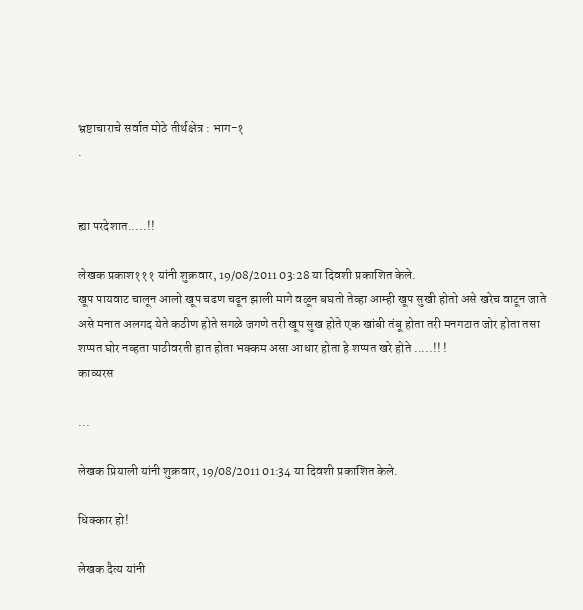भ्रष्टाचाराचे सर्वात मोठे तीर्थक्षेत्र : भाग-१
.


ह्या परदेशात.....!!

लेखक प्रकाश१११ यांनी शुक्रवार, 19/08/2011 03:28 या दिवशी प्रकाशित केले.
खूप पायवाट चालून आलो खूप चढण चढून झाली मागे वळून बघतो तेव्हा आम्ही खूप सुखी होतो असे खरेच वाटून जाते असे मनात अलगद येते कठीण होते सगळे जगणे तरी खूप सुख होते एक खांबी तंबू होता तरी मनगटात जोर होता तसा शप्पत घोर नव्हता पाठीवरती हात होता भक्कम असा आधार होता हे शप्पत खरे होते .....!! !
काव्यरस

...

लेखक प्रियाली यांनी शुक्रवार, 19/08/2011 01:34 या दिवशी प्रकाशित केले.

धिक्कार हो!

लेखक दैत्य यांनी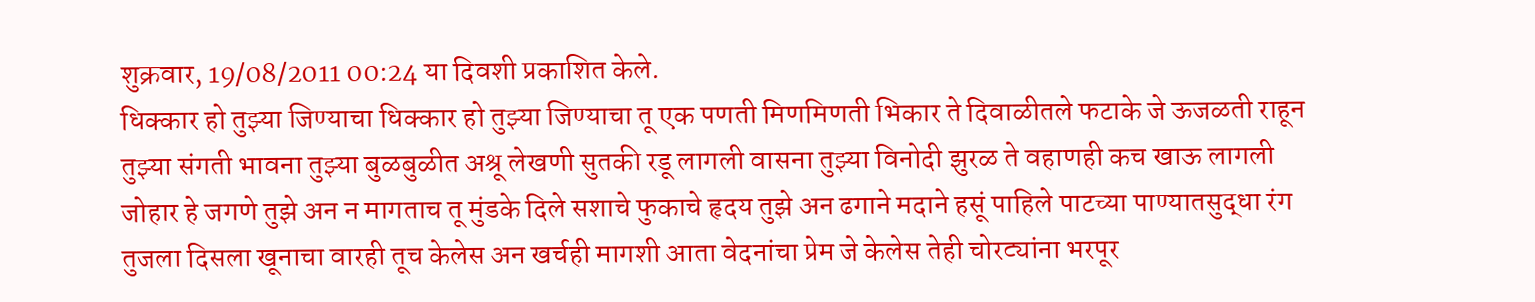शुक्रवार, 19/08/2011 00:24 या दिवशी प्रकाशित केले.
धिक्कार हो तुझ्या जिण्याचा धिक्कार हो तुझ्या जिण्याचा तू एक पणती मिणमिणती भिकार ते दिवाळीतले फटाके जे ऊजळती राहून तुझ्या संगती भावना तुझ्या बुळबुळीत अश्रू लेखणी सुतकी रडू लागली वासना तुझ्या विनोदी झुरळ ते वहाणही कच खाऊ लागली जोहार हे जगणे तुझे अन न मागताच तू मुंडके दिले सशाचे फुकाचे हृदय तुझे अन ढगाने मदाने हसूं पाहिले पाटच्या पाण्यातसुद्धा रंग तुजला दिसला खूनाचा वारही तूच केलेस अन खर्चही मागशी आता वेदनांचा प्रेम जे केलेस तेही चोरट्यांना भरपूर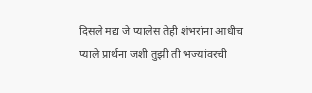दिसले मद्य जे प्यालेस तेही शंभरांना आधीच प्याले प्रार्थना जशी तुझी ती भज्यांवरची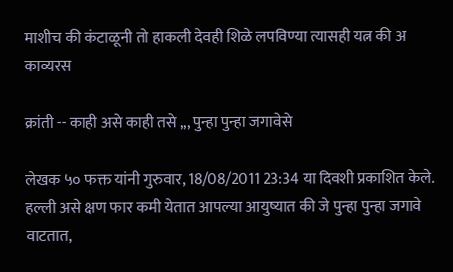माशीच की कंटाळूनी तो हाकली देवही शिळे लपविण्या त्यासही यत्न की अ
काव्यरस

क्रांती -- काही असे काही तसे ,,, पुन्हा पुन्हा जगावेसे

लेखक ५० फक्त यांनी गुरुवार, 18/08/2011 23:34 या दिवशी प्रकाशित केले.
हल्ली असे क्षण फार कमी येतात आपल्या आयुष्यात की जे पुन्हा पुन्हा जगावे वाटतात,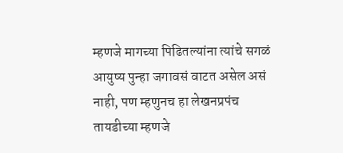म्हणजे मागच्या पिढितल्यांना त्यांचे सगळं आयुष्य पुन्हा जगावसं वाटत असेल असं नाही, पण म्हणुनच हा लेखनप्रपंच तायडीच्या म्हणजे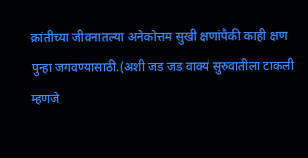क्रांतीच्या जीवनातल्या अनेकोत्तम सुखी क्षणांपैकी काही क्षण पुन्हा जगवण्यासाठी.(अशी जड जड वाक्यं सुरुवातीला टाकली म्हणजे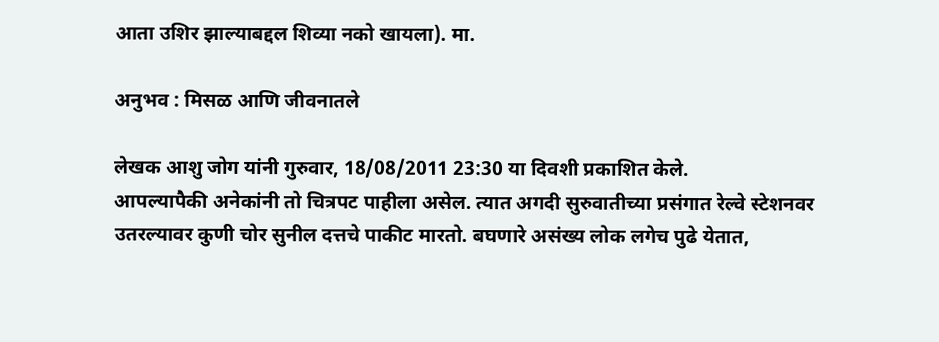आता उशिर झाल्याबद्दल शिव्या नको खायला). मा.

अनुभव : मिसळ आणि जीवनातले

लेखक आशु जोग यांनी गुरुवार, 18/08/2011 23:30 या दिवशी प्रकाशित केले.
आपल्यापैकी अनेकांनी तो चित्रपट पाहीला असेल. त्यात अगदी सुरुवातीच्या प्रसंगात रेल्वे स्टेशनवर उतरल्यावर कुणी चोर सुनील दत्तचे पाकीट मारतो. बघणारे असंख्य लोक लगेच पुढे येतात,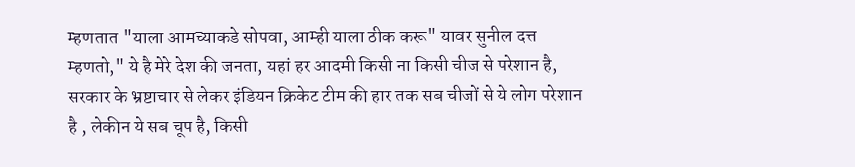म्हणतात "याला आमच्याकडे सोपवा, आम्ही याला ठीक करू" यावर सुनील दत्त म्हणतो," ये है मेरे देश की जनता, यहां हर आदमी किसी ना किसी चीज से परेशान है, सरकार के भ्रष्टाचार से लेकर इंडियन क्रिकेट टीम की हार तक सब चीजों से ये लोग परेशान है , लेकीन ये सब चूप है, किसी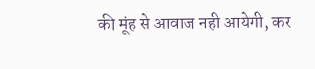की मूंह से आवाज नही आयेगी, कर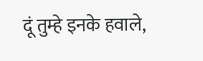दूं तुम्हे इनके हवाले,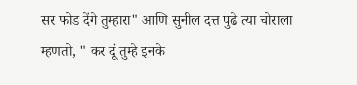सर फोड देंगे तुम्हारा" आणि सुनील दत्त पुढे त्या चोराला म्हणतो, " कर दूं तुम्हे इनके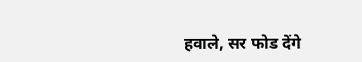हवाले, सर फोड देंगे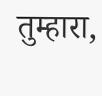तुम्हारा,